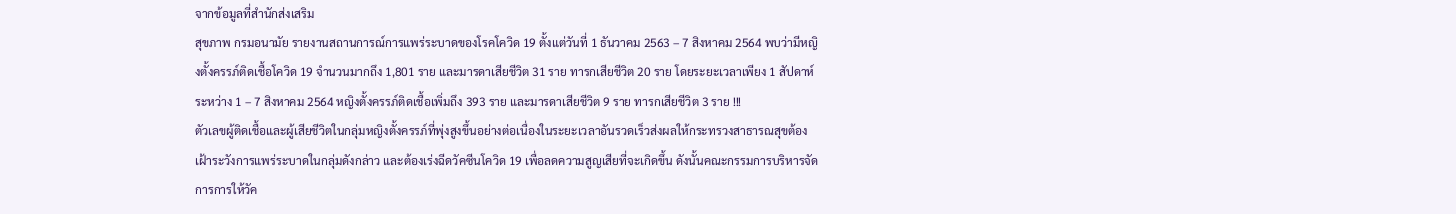จากข้อมูลที่สำนักส่งเสริม
สุขภาพ กรมอนามัย รายงานสถานการณ์การแพร่ระบาดของโรคโควิด 19 ตั้งแต่วันที่ 1 ธันวาคม 2563 – 7 สิงหาคม 2564 พบว่ามีหญิงตั้งครรภ์ติดเชื้อโควิด 19 จำนวนมากถึง 1,801 ราย และมารดาเสียชีวิต 31 ราย ทารกเสียชีวิต 20 ราย โดยระยะเวลาเพียง 1 สัปดาห์ ระหว่าง 1 – 7 สิงหาคม 2564 หญิงตั้งครรภ์ติดเชื้อเพิ่มถึง 393 ราย และมารดาเสียชีวิต 9 ราย ทารกเสียชีวิต 3 ราย !!!
ตัวเลขผู้ติดเชื้อและผู้เสียชีวิตในกลุ่มหญิงตั้งครรภ์ที่พุ่งสูงขึ้นอย่างต่อเนื่องในระยะเวลาอันรวดเร็วส่งผลให้กระทรวงสาธารณสุขต้องเฝ้าระวังการแพร่ระบาดในกลุ่มดังกล่าว และต้องเร่งฉีดวัคซีนโควิด 19 เพื่อลดความสูญเสียที่จะเกิดขึ้น ดังนั้นคณะกรรมการบริหารจัดการการให้วัค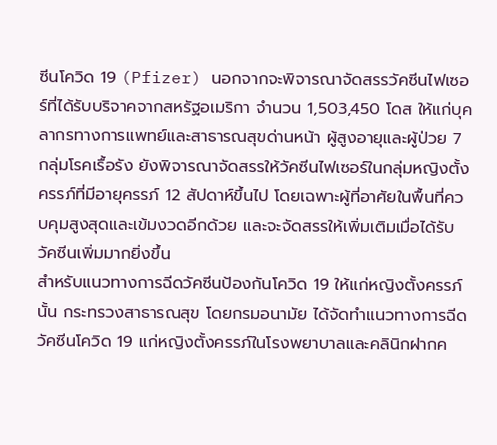ซีนโควิด 19 (Pfizer) นอกจากจะพิจารณาจัดสรรวัคซีนไฟเซอร์ที่ได้รับบริจาคจากสหรัฐอเมริกา จำนวน 1,503,450 โดส ให้แก่บุคลากรทางการแพทย์และสาธารณสุขด่านหน้า ผู้สูงอายุและผู้ป่วย 7 กลุ่มโรคเรื้อรัง ยังพิจารณาจัดสรรให้วัคซีนไฟเซอร์ในกลุ่มหญิงตั้งครรภ์ที่มีอายุครรภ์ 12 สัปดาห์ขึ้นไป โดยเฉพาะผู้ที่อาศัยในพื้นที่ควบคุมสูงสุดและเข้มงวดอีกด้วย และจะจัดสรรให้เพิ่มเติมเมื่อได้รับวัคซีนเพิ่มมากยิ่งขึ้น
สำหรับแนวทางการฉีดวัคซีนป้องกันโควิด 19 ให้แก่หญิงตั้งครรภ์นั้น กระทรวงสาธารณสุข โดยกรมอนามัย ได้จัดทำแนวทางการฉีดวัคซีนโควิด 19 แก่หญิงตั้งครรภ์ในโรงพยาบาลและคลินิกฝากค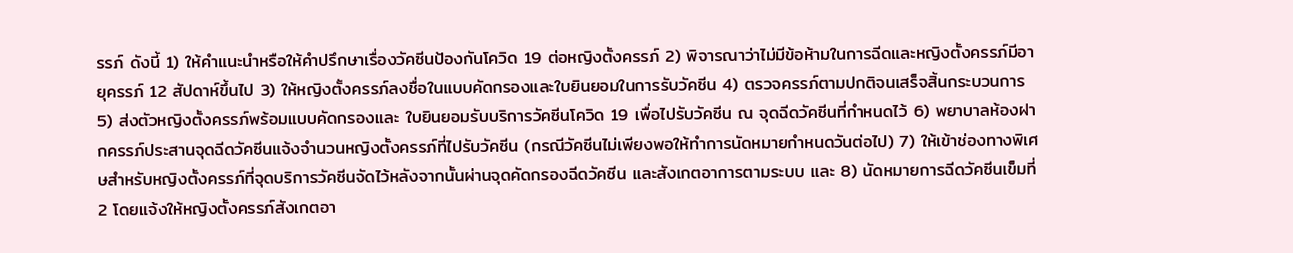รรภ์ ดังนี้ 1) ให้คำแนะนำหรือให้คำปรึกษาเรื่องวัคซีนป้องกันโควิด 19 ต่อหญิงตั้งครรภ์ 2) พิจารณาว่าไม่มีข้อห้ามในการฉีดและหญิงตั้งครรภ์มีอายุครรภ์ 12 สัปดาห์ขึ้นไป 3) ให้หญิงตั้งครรภ์ลงชื่อในแบบคัดกรองและใบยินยอมในการรับวัคซีน 4) ตรวจครรภ์ตามปกติจนเสร็จสิ้นกระบวนการ 5) ส่งตัวหญิงตั้งครรภ์พร้อมแบบคัดกรองและ ใบยินยอมรับบริการวัคซีนโควิด 19 เพื่อไปรับวัคซีน ณ จุดฉีดวัคซีนที่กำหนดไว้ 6) พยาบาลห้องฝากครรภ์ประสานจุดฉีดวัคซีนแจ้งจำนวนหญิงตั้งครรภ์ที่ไปรับวัคซีน (กรณีวัคซีนไม่เพียงพอให้ทำการนัดหมายกำหนดวันต่อไป) 7) ให้เข้าช่องทางพิเศษสำหรับหญิงตั้งครรภ์ที่จุดบริการวัคซีนจัดไว้หลังจากนั้นผ่านจุดคัดกรองฉีดวัคซีน และสังเกตอาการตามระบบ และ 8) นัดหมายการฉีดวัคซีนเข็มที่ 2 โดยแจ้งให้หญิงตั้งครรภ์สังเกตอา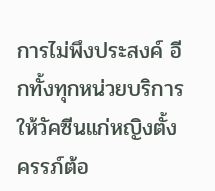การไม่พึงประสงค์ อีกทั้งทุกหน่วยบริการให้วัคซีนแก่หญิงตั้งครรภ์ต้อ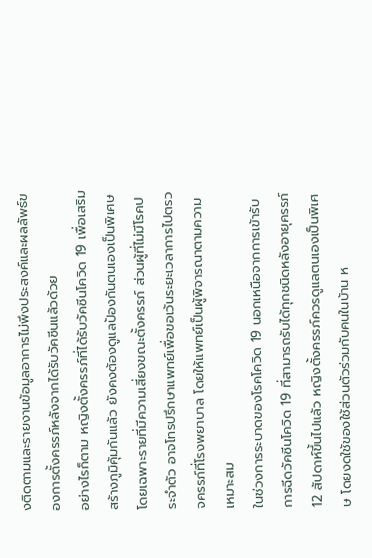งติดตามและรายงานข้อมูลอาการไม่พึงประสงค์และผลลัพธ์ของการตั้งครรภ์หลังจากได้รับวัคซีนแล้วด้วย
อย่างไรก็ตาม หญิงตั้งครรภ์ที่ได้รับวัคซีนโควิด 19 เพื่อเสริมสร้างภูมิคุ้มกันแล้ว ยังคงต้องดูแลป้องกันตนเองเป็นพิเศษ โดยเฉพาะรายที่มีความเสี่ยงขณะตั้งครรภ์ ส่วนผู้ที่ไม่มีโรคประจำตัว อาจโทรปรึกษาแพทย์เพื่อขอเว้นระยะเวลาการไปตรวจครรภ์ที่โรงพยาบาล โดยให้แพทย์เป็นผู้พิจารณาตามความเหมาะสม
ในช่วงการระบาดของโรคโควิด 19 นอกเหนือจากการเข้ารับการฉีดวัคซีนโควิด 19 ที่สามารถรับได้ทุกชนิดหลังอายุครรภ์ 12 สัปดาห์ขึ้นไปแล้ว หญิงตั้งครรภ์ควรดูแลตนเองเป็นพิเศษ โดยงดใช้ของใช้ส่วนตัวร่วมกับคนในบ้าน ห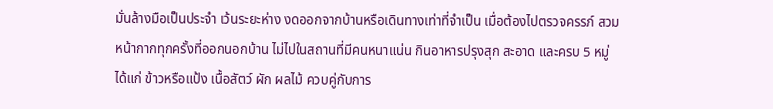มั่นล้างมือเป็นประจำ เว้นระยะห่าง งดออกจากบ้านหรือเดินทางเท่าที่จำเป็น เมื่อต้องไปตรวจครรภ์ สวมหน้ากากทุกครั้งที่ออกนอกบ้าน ไม่ไปในสถานที่มีคนหนาแน่น กินอาหารปรุงสุก สะอาด และครบ 5 หมู่ ได้แก่ ข้าวหรือแป้ง เนื้อสัตว์ ผัก ผลไม้ ควบคู่กับการ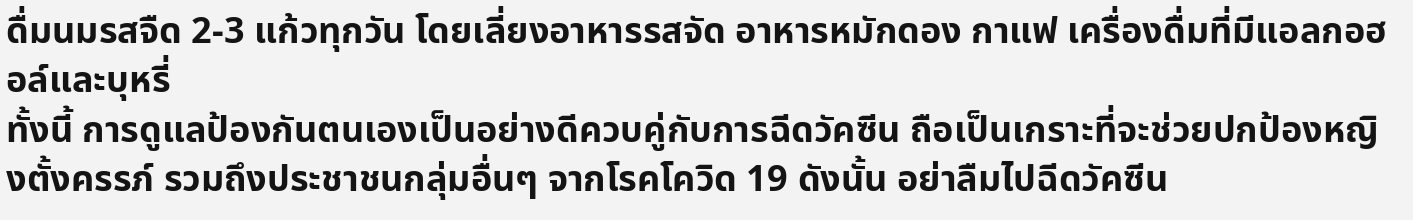ดื่มนมรสจืด 2-3 แก้วทุกวัน โดยเลี่ยงอาหารรสจัด อาหารหมักดอง กาแฟ เครื่องดื่มที่มีแอลกอฮอล์และบุหรี่
ทั้งนี้ การดูแลป้องกันตนเองเป็นอย่างดีควบคู่กับการฉีดวัคซีน ถือเป็นเกราะที่จะช่วยปกป้องหญิงตั้งครรภ์ รวมถึงประชาชนกลุ่มอื่นๆ จากโรคโควิด 19 ดังนั้น อย่าลืมไปฉีดวัคซีน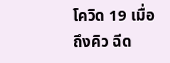โควิด 19 เมื่อถึงคิว ฉีด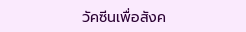วัคซีนเพื่อสังค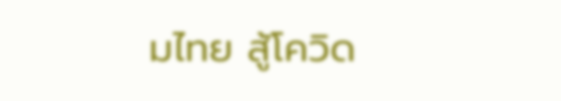มไทย สู้โควิด